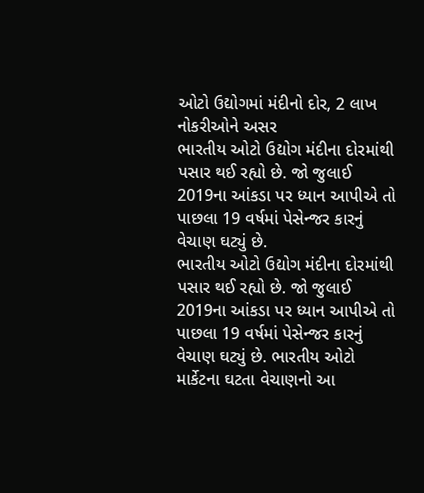ઓટો ઉદ્યોગમાં મંદીનો દોર, 2 લાખ નોકરીઓને અસર
ભારતીય ઓટો ઉદ્યોગ મંદીના દોરમાંથી પસાર થઈ રહ્યો છે. જો જુલાઈ 2019ના આંકડા પર ધ્યાન આપીએ તો પાછલા 19 વર્ષમાં પેસેન્જર કારનું વેચાણ ઘટ્યું છે.
ભારતીય ઓટો ઉદ્યોગ મંદીના દોરમાંથી પસાર થઈ રહ્યો છે. જો જુલાઈ 2019ના આંકડા પર ધ્યાન આપીએ તો પાછલા 19 વર્ષમાં પેસેન્જર કારનું વેચાણ ઘટ્યું છે. ભારતીય ઓટો માર્કેટના ઘટતા વેચાણનો આ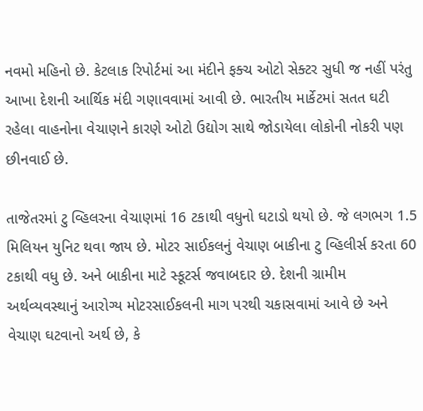નવમો મહિનો છે. કેટલાક રિપોર્ટમાં આ મંદીને ફક્ચ ઓટો સેક્ટર સુધી જ નહીં પરંતુ આખા દેશની આર્થિક મંદી ગણાવવામાં આવી છે. ભારતીય માર્કેટમાં સતત ઘટી રહેલા વાહનોના વેચાણને કારણે ઓટો ઉદ્યોગ સાથે જોડાયેલા લોકોની નોકરી પણ છીનવાઈ છે.

તાજેતરમાં ટુ વ્હિલરના વેચાણમાં 16 ટકાથી વધુનો ઘટાડો થયો છે. જે લગભગ 1.5 મિલિયન યુનિટ થવા જાય છે. મોટર સાઈકલનું વેચાણ બાકીના ટુ વ્હિલીર્સ કરતા 60 ટકાથી વધુ છે. અને બાકીના માટે સ્કૂટર્સ જવાબદાર છે. દેશની ગ્રામીમ અર્થવ્યવસ્થાનું આરોગ્ય મોટરસાઈકલની માગ પરથી ચકાસવામાં આવે છે અને વેચાણ ઘટવાનો અર્થ છે, કે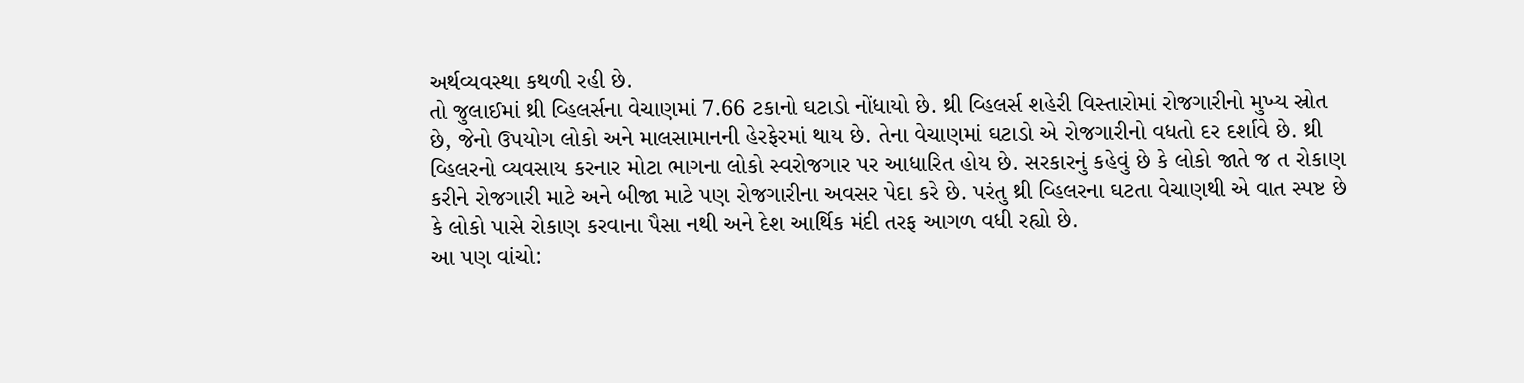અર્થવ્યવસ્થા કથળી રહી છે.
તો જુલાઈમાં થ્રી વ્હિલર્સના વેચાણમાં 7.66 ટકાનો ઘટાડો નોંધાયો છે. થ્રી વ્હિલર્સ શહેરી વિસ્તારોમાં રોજગારીનો મુખ્ય સ્રોત છે, જેનો ઉપયોગ લોકો અને માલસામાનની હેરફેરમાં થાય છે. તેના વેચાણમાં ઘટાડો એ રોજગારીનો વધતો દર દર્શાવે છે. થ્રી વ્હિલરનો વ્યવસાય કરનાર મોટા ભાગના લોકો સ્વરોજગાર પર આધારિત હોય છે. સરકારનું કહેવું છે કે લોકો જાતે જ ત રોકાણ કરીને રોજગારી માટે અને બીજા માટે પણ રોજગારીના અવસર પેદા કરે છે. પરંતુ થ્રી વ્હિલરના ઘટતા વેચાણથી એ વાત સ્પષ્ટ છે કે લોકો પાસે રોકાણ કરવાના પૈસા નથી અને દેશ આર્થિક મંદી તરફ આગળ વધી રહ્યો છે.
આ પણ વાંચો: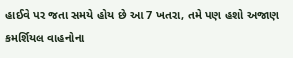હાઈવે પર જતા સમયે હોય છે આ 7 ખતરા, તમે પણ હશો અજાણ
કમર્શિયલ વાહનોના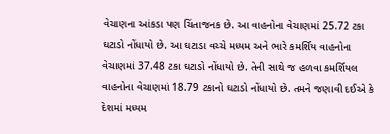વેચાણના આંકડા પણ ચિંતાજનક છે. આ વાહનોના વેચાણમાં 25.72 ટકા ઘટાડો નોંધાયો છે. આ ઘટાડા વચ્ચે મધ્યમ અને ભારે કમર્શિય વાહનોના વેચાણમાં 37.48 ટકા ઘટાડો નોંધાયો છે. તેની સાથે જ હળવા કમર્શિયલ વાહનોના વેચાણમાં 18.79 ટકાનો ઘટાડો નોંધાયો છે. તમને જણાવી દઈએ કે દેશમાં મધ્યમ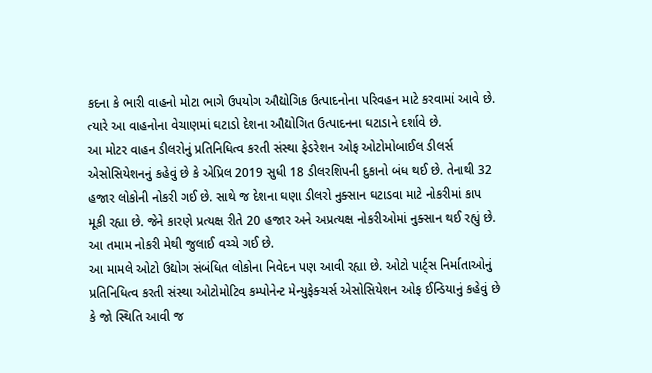કદના કે ભારી વાહનો મોટા ભાગે ઉપયોગ ઔદ્યોગિક ઉત્પાદનોના પરિવહન માટે કરવામાં આવે છે. ત્યારે આ વાહનોના વેચાણમાં ઘટાડો દેશના ઔદ્યોગિત ઉત્પાદનના ઘટાડાને દર્શાવે છે.
આ મોટર વાહન ડીલરોનું પ્રતિનિધિત્વ કરતી સંસ્થા ફેડરેશન ઓફ ઓટોમોબાઈલ ડીલર્સ એસોસિયેશનનું કહેવું છે કે એપ્રિલ 2019 સુધી 18 ડીલરશિપની દુકાનો બંધ થઈ છે. તેનાથી 32 હજાર લોકોની નોકરી ગઈ છે. સાથે જ દેશના ઘણા ડીલરો નુક્સાન ઘટાડવા માટે નોકરીમાં કાપ મૂકી રહ્યા છે. જેને કારણે પ્રત્યક્ષ રીતે 20 હજાર અને અપ્રત્યક્ષ નોકરીઓમાં નુક્સાન થઈ રહ્યું છે. આ તમામ નોકરી મેથી જુલાઈ વચ્ચે ગઈ છે.
આ મામલે ઓટો ઉદ્યોગ સંબંધિત લોકોના નિવેદન પણ આવી રહ્યા છે. ઓટો પાર્ટ્સ નિર્માતાઓનું પ્રતિનિધિત્વ કરતી સંસ્થા ઓટોમોટિવ કમ્પોનેન્ટ મેન્યુફેક્ચર્સ એસોસિયેશન ઓફ ઈન્ડિયાનું કહેવું છે કે જો સ્થિતિ આવી જ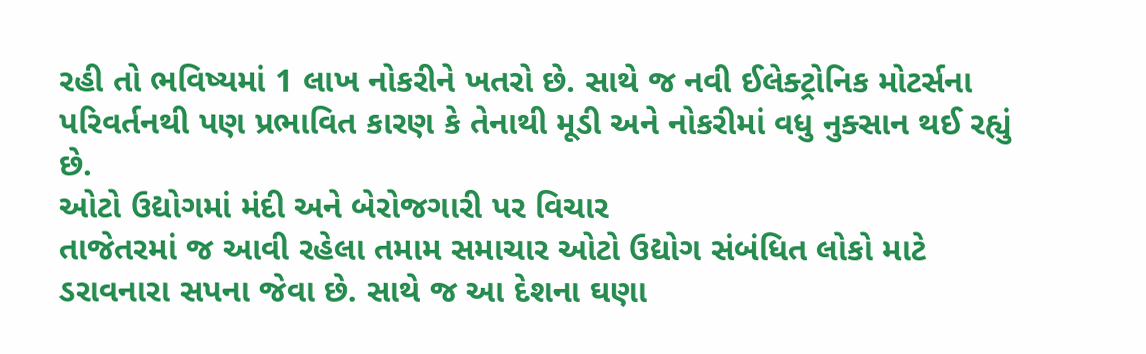રહી તો ભવિષ્યમાં 1 લાખ નોકરીને ખતરો છે. સાથે જ નવી ઈલેક્ટ્રોનિક મોટર્સના પરિવર્તનથી પણ પ્રભાવિત કારણ કે તેનાથી મૂડી અને નોકરીમાં વધુ નુક્સાન થઈ રહ્યું છે.
ઓટો ઉદ્યોગમાં મંદી અને બેરોજગારી પર વિચાર
તાજેતરમાં જ આવી રહેલા તમામ સમાચાર ઓટો ઉદ્યોગ સંબંધિત લોકો માટે ડરાવનારા સપના જેવા છે. સાથે જ આ દેશના ઘણા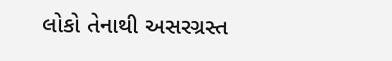લોકો તેનાથી અસરગ્રસ્ત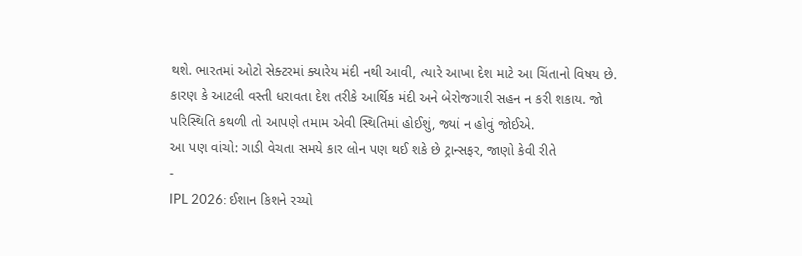થશે. ભારતમાં ઓટો સેક્ટરમાં ક્યારેય મંદી નથી આવી, ત્યારે આખા દેશ માટે આ ચિંતાનો વિષય છે. કારણ કે આટલી વસ્તી ધરાવતા દેશ તરીકે આર્થિક મંદી અને બેરોજગારી સહન ન કરી શકાય. જો પરિસ્થિતિ કથળી તો આપણે તમામ એવી સ્થિતિમાં હોઈશું, જ્યાં ન હોવું જોઈએ.
આ પણ વાંચો: ગાડી વેચતા સમયે કાર લોન પણ થઈ શકે છે ટ્રાન્સફર, જાણો કેવી રીતે
-
IPL 2026: ઈશાન કિશને રચ્યો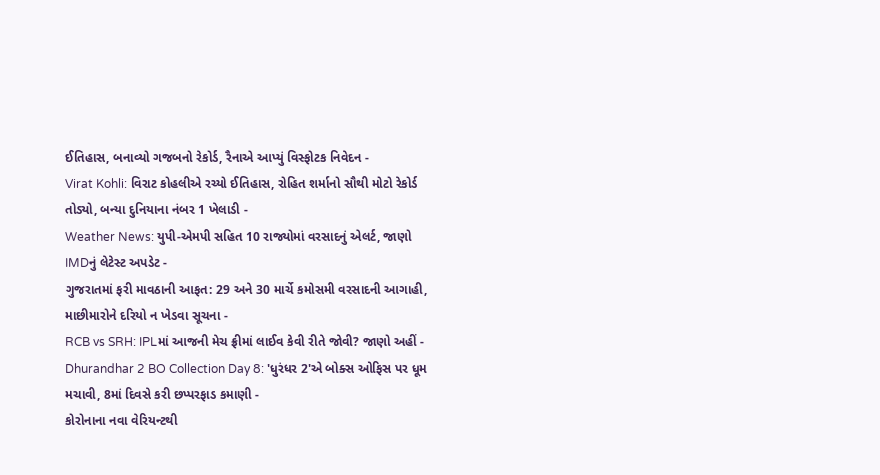ઈતિહાસ, બનાવ્યો ગજબનો રેકોર્ડ, રૈનાએ આપ્યું વિસ્ફોટક નિવેદન -
Virat Kohli: વિરાટ કોહલીએ રચ્યો ઈતિહાસ, રોહિત શર્માનો સૌથી મોટો રેકોર્ડ તોડ્યો, બન્યા દુનિયાના નંબર 1 ખેલાડી -
Weather News: યુપી-એમપી સહિત 10 રાજ્યોમાં વરસાદનું એલર્ટ, જાણો IMDનું લેટેસ્ટ અપડેટ -
ગુજરાતમાં ફરી માવઠાની આફત: 29 અને 30 માર્ચે કમોસમી વરસાદની આગાહી, માછીમારોને દરિયો ન ખેડવા સૂચના -
RCB vs SRH: IPLમાં આજની મેચ ફ્રીમાં લાઈવ કેવી રીતે જોવી? જાણો અહીં -
Dhurandhar 2 BO Collection Day 8: 'ધુરંધર 2'એ બોક્સ ઓફિસ પર ધૂમ મચાવી, 8માં દિવસે કરી છપ્પરફાડ કમાણી -
કોરોનાના નવા વેરિયન્ટથી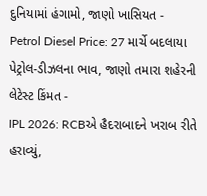દુનિયામાં હંગામો, જાણો ખાસિયત -
Petrol Diesel Price: 27 માર્ચે બદલાયા પેટ્રોલ-ડીઝલના ભાવ, જાણો તમારા શહેરની લેટેસ્ટ કિંમત -
IPL 2026: RCBએ હૈદરાબાદને ખરાબ રીતે હરાવ્યું,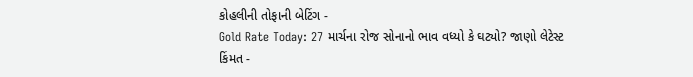કોહલીની તોફાની બેટિંગ -
Gold Rate Today: 27 માર્ચના રોજ સોનાનો ભાવ વધ્યો કે ઘટ્યો? જાણો લેટેસ્ટ કિંમત -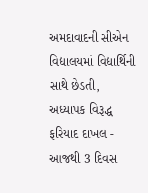અમદાવાદની સીએન વિદ્યાલયમાં વિદ્યાર્થિની સાથે છેડતી, અધ્યાપક વિરૂદ્ધ ફરિયાદ દાખલ -
આજથી 3 દિવસ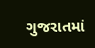ગુજરાતમાં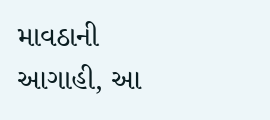માવઠાની આગાહી, આ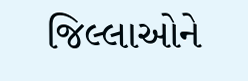જિલ્લાઓને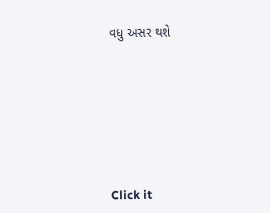વધુ અસર થશે








Click it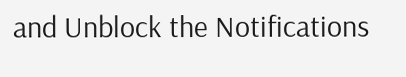and Unblock the Notifications